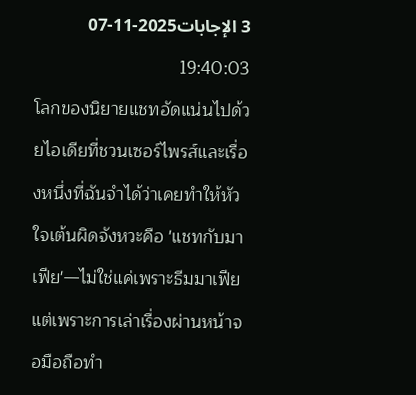3 الإجابات2025-11-07 19:40:03
โลกของนิยายแชทอัดแน่นไปด้วยไอเดียที่ชวนเซอร์ไพรส์และเรื่องหนึ่งที่ฉันจำได้ว่าเคยทำให้หัวใจเต้นผิดจังหวะคือ 'แชทกับมาเฟีย'—ไม่ใช่แค่เพราะธีมมาเฟียแต่เพราะการเล่าเรื่องผ่านหน้าจอมือถือทำ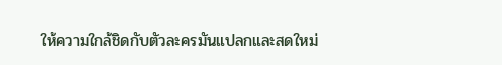ให้ความใกล้ชิดกับตัวละครมันแปลกและสดใหม่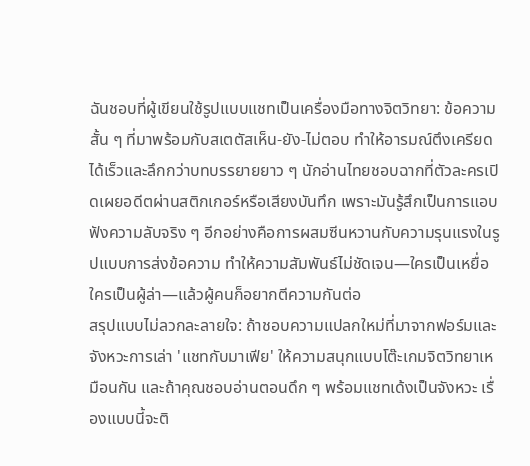ฉันชอบที่ผู้เขียนใช้รูปแบบแชทเป็นเครื่องมือทางจิตวิทยา: ข้อความสั้น ๆ ที่มาพร้อมกับสเตตัสเห็น-ยัง-ไม่ตอบ ทำให้อารมณ์ตึงเครียดได้เร็วและลึกกว่าบทบรรยายยาว ๆ นักอ่านไทยชอบฉากที่ตัวละครเปิดเผยอดีตผ่านสติกเกอร์หรือเสียงบันทึก เพราะมันรู้สึกเป็นการแอบฟังความลับจริง ๆ อีกอย่างคือการผสมซีนหวานกับความรุนแรงในรูปแบบการส่งข้อความ ทำให้ความสัมพันธ์ไม่ชัดเจน—ใครเป็นเหยื่อ ใครเป็นผู้ล่า—แล้วผู้คนก็อยากตีความกันต่อ
สรุปแบบไม่ลวกละลายใจ: ถ้าชอบความแปลกใหม่ที่มาจากฟอร์มและจังหวะการเล่า 'แชทกับมาเฟีย' ให้ความสนุกแบบโต๊ะเกมจิตวิทยาเหมือนกัน และถ้าคุณชอบอ่านตอนดึก ๆ พร้อมแชทเด้งเป็นจังหวะ เรื่องแบบนี้จะติ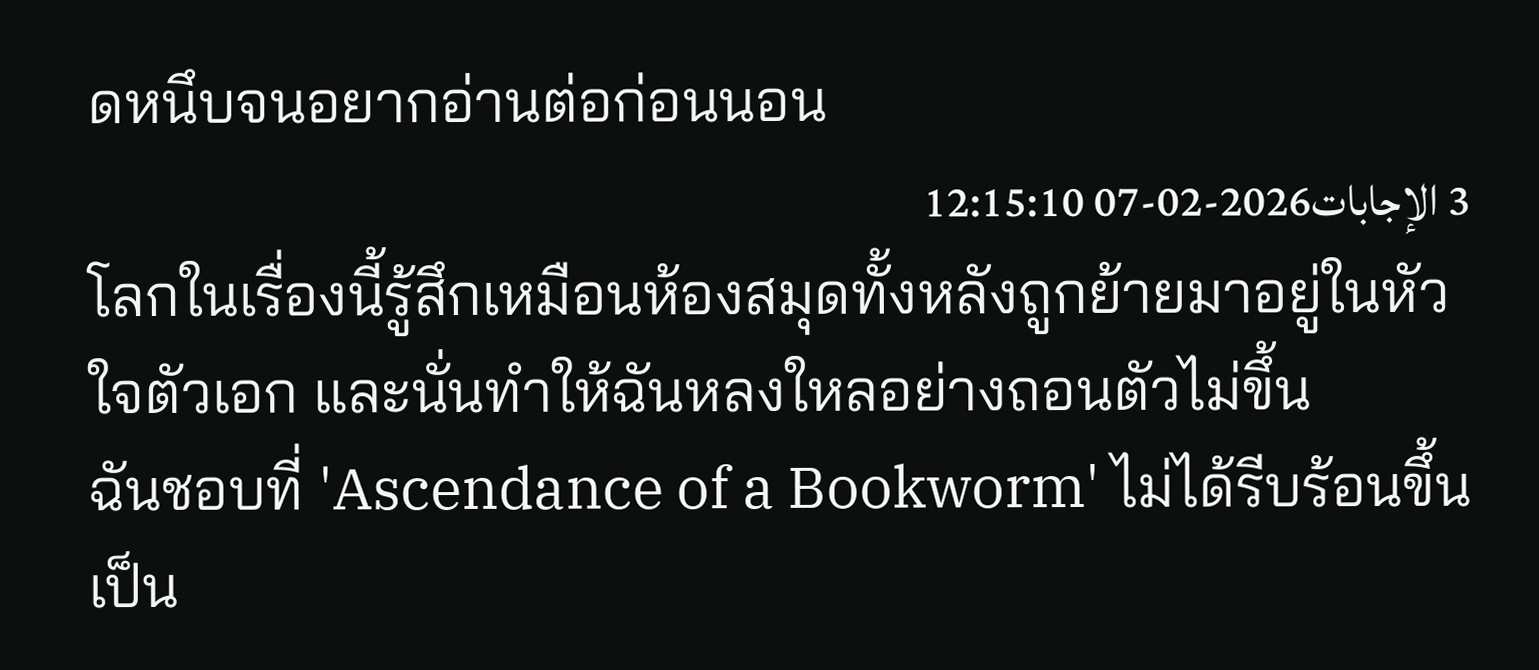ดหนึบจนอยากอ่านต่อก่อนนอน
3 الإجابات2026-02-07 12:15:10
โลกในเรื่องนี้รู้สึกเหมือนห้องสมุดทั้งหลังถูกย้ายมาอยู่ในหัวใจตัวเอก และนั่นทำให้ฉันหลงใหลอย่างถอนตัวไม่ขึ้น
ฉันชอบที่ 'Ascendance of a Bookworm' ไม่ได้รีบร้อนขึ้นเป็น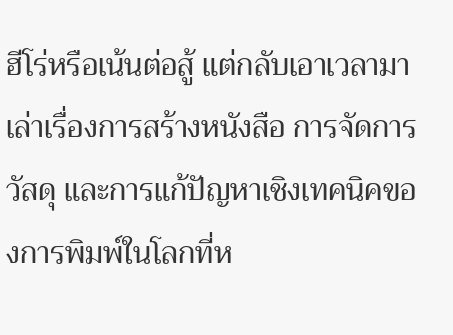ฮีโร่หรือเน้นต่อสู้ แต่กลับเอาเวลามาเล่าเรื่องการสร้างหนังสือ การจัดการวัสดุ และการแก้ปัญหาเชิงเทคนิคของการพิมพ์ในโลกที่ห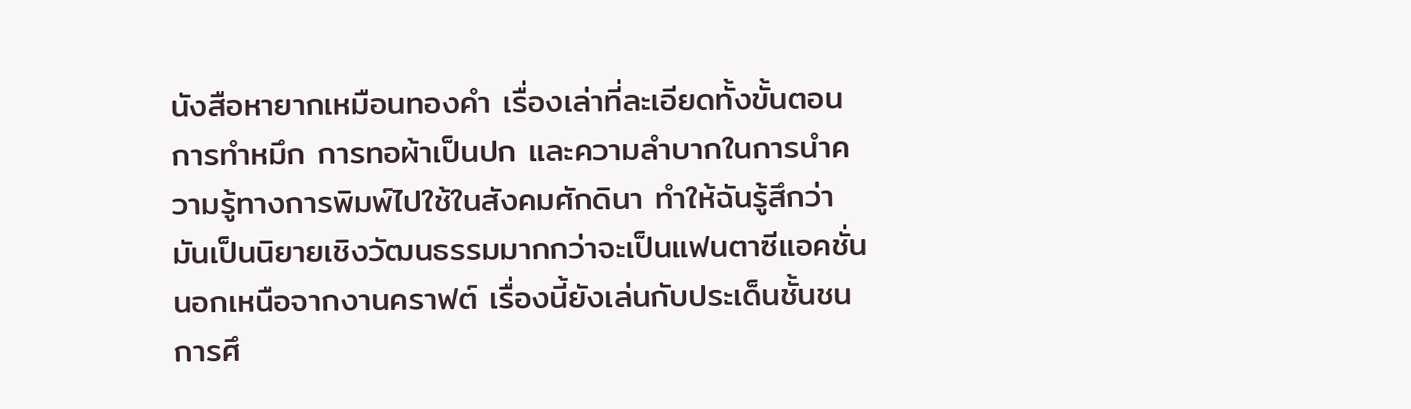นังสือหายากเหมือนทองคำ เรื่องเล่าที่ละเอียดทั้งขั้นตอนการทำหมึก การทอผ้าเป็นปก และความลำบากในการนำความรู้ทางการพิมพ์ไปใช้ในสังคมศักดินา ทำให้ฉันรู้สึกว่ามันเป็นนิยายเชิงวัฒนธรรมมากกว่าจะเป็นแฟนตาซีแอคชั่น
นอกเหนือจากงานคราฟต์ เรื่องนี้ยังเล่นกับประเด็นชั้นชน การศึ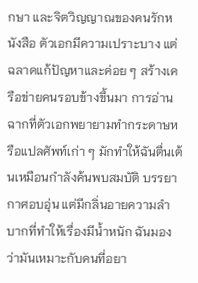กษา และจิตวิญญาณของคนรักหนังสือ ตัวเอกมีความเปราะบาง แต่ฉลาดแก้ปัญหาและค่อย ๆ สร้างเครือข่ายคนรอบข้างขึ้นมา การอ่านฉากที่ตัวเอกพยายามทำกระดาษหรือแปลศัพท์เก่า ๆ มักทำให้ฉันตื่นเต้นเหมือนกำลังค้นพบสมบัติ บรรยากาศอบอุ่น แต่มีกลิ่นอายความลำบากที่ทำให้เรื่องมีน้ำหนัก ฉันมองว่ามันเหมาะกับคนที่อยา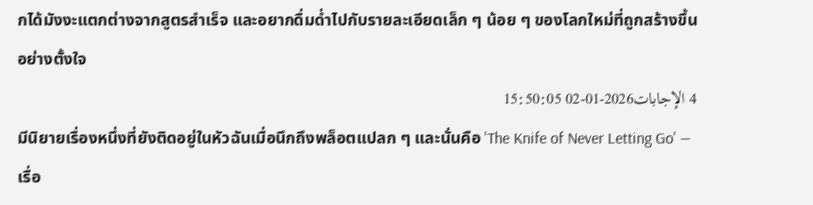กได้มังงะแตกต่างจากสูตรสำเร็จ และอยากดื่มด่ำไปกับรายละเอียดเล็ก ๆ น้อย ๆ ของโลกใหม่ที่ถูกสร้างขึ้นอย่างตั้งใจ
4 الإجابات2026-01-02 15:50:05
มีนิยายเรื่องหนึ่งที่ยังติดอยู่ในหัวฉันเมื่อนึกถึงพล็อตแปลก ๆ และนั่นคือ 'The Knife of Never Letting Go' — เรื่อ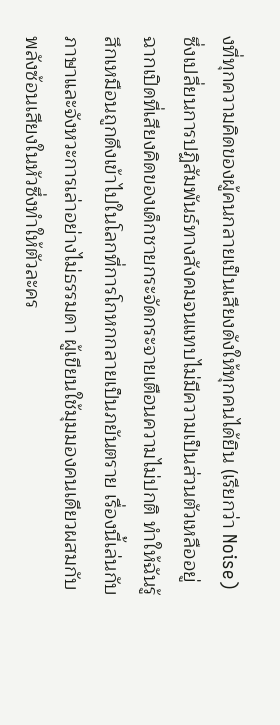งที่ทุกความคิดของผู้คนกลายเป็นเสียงดังให้ทุกคนได้ยิน (เรียกว่า Noise) ซึ่งเปลี่ยนการปฏิสัมพันธ์ทางสังคมจนแทบไม่มีความเป็นส่วนตัวเหลืออยู่
ฉากเปิดที่เสียงคิดของเด็กชายกระจัดกระจายเตือนความไม่ปกติ ทำให้ฉันรู้สึกเหมือนถูกดึงเข้าไปในโลกที่การโกหกกลายเป็นภยันตราย เรื่องนี้เล่นกับภาษาและจังหวะการเล่าอย่างไม่ธรรมดา ผู้เขียนใช้มุมมองคนเดียวผสมกับพลังซ้อนเสียงในหัวซึ่งทำให้ตัวละคร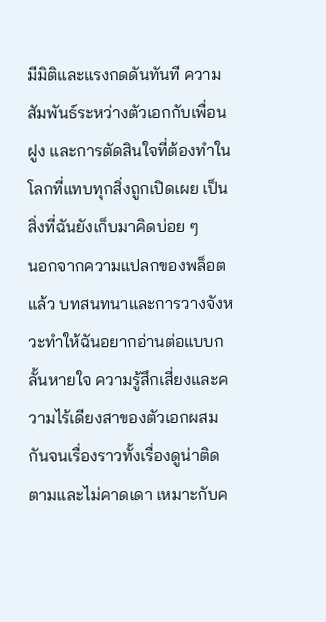มีมิติและแรงกดดันทันที ความสัมพันธ์ระหว่างตัวเอกกับเพื่อนฝูง และการตัดสินใจที่ต้องทำในโลกที่แทบทุกสิ่งถูกเปิดเผย เป็นสิ่งที่ฉันยังเก็บมาคิดบ่อย ๆ
นอกจากความแปลกของพล็อตแล้ว บทสนทนาและการวางจังหวะทำให้ฉันอยากอ่านต่อแบบกลั้นหายใจ ความรู้สึกเสี่ยงและความไร้เดียงสาของตัวเอกผสมกันจนเรื่องราวทั้งเรื่องดูน่าติดตามและไม่คาดเดา เหมาะกับค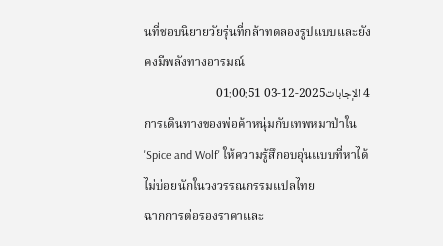นที่ชอบนิยายวัยรุ่นที่กล้าทดลองรูปแบบและยังคงมีพลังทางอารมณ์
4 الإجابات2025-12-03 01:00:51
การเดินทางของพ่อค้าหนุ่มกับเทพหมาป่าใน 'Spice and Wolf' ให้ความรู้สึกอบอุ่นแบบที่หาได้ไม่บ่อยนักในวงวรรณกรรมแปลไทย
ฉากการต่อรองราคาและ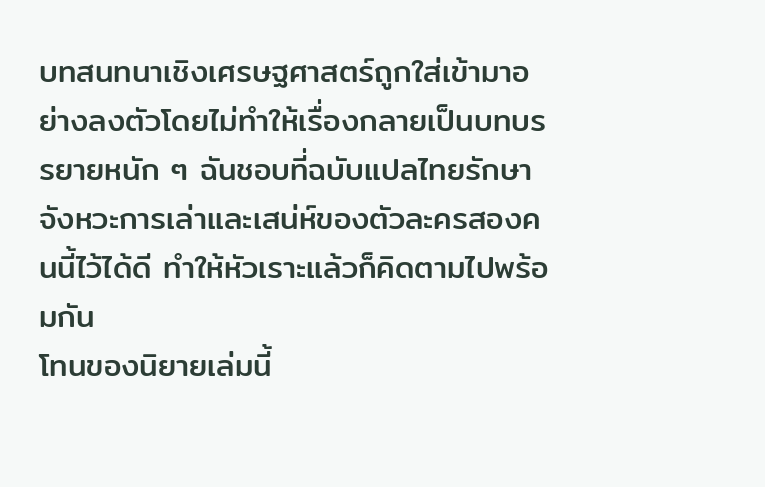บทสนทนาเชิงเศรษฐศาสตร์ถูกใส่เข้ามาอย่างลงตัวโดยไม่ทำให้เรื่องกลายเป็นบทบรรยายหนัก ๆ ฉันชอบที่ฉบับแปลไทยรักษาจังหวะการเล่าและเสน่ห์ของตัวละครสองคนนี้ไว้ได้ดี ทำให้หัวเราะแล้วก็คิดตามไปพร้อมกัน
โทนของนิยายเล่มนี้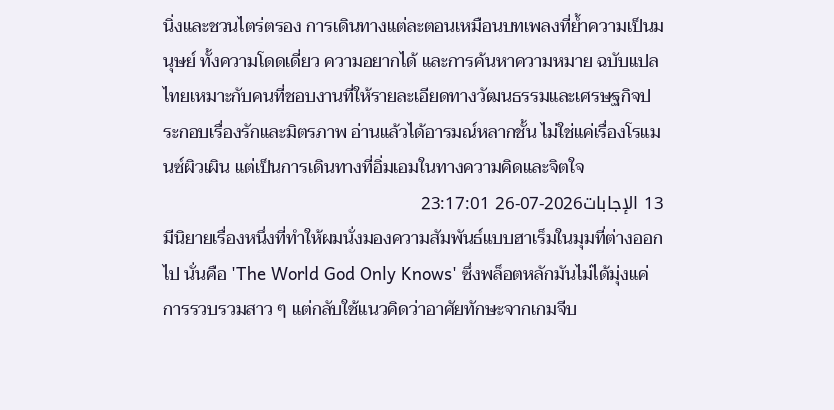นิ่งและชวนไตร่ตรอง การเดินทางแต่ละตอนเหมือนบทเพลงที่ย้ำความเป็นมนุษย์ ทั้งความโดดเดี่ยว ความอยากได้ และการค้นหาความหมาย ฉบับแปลไทยเหมาะกับคนที่ชอบงานที่ให้รายละเอียดทางวัฒนธรรมและเศรษฐกิจประกอบเรื่องรักและมิตรภาพ อ่านแล้วได้อารมณ์หลากชั้น ไม่ใช่แค่เรื่องโรแมนซ์ผิวเผิน แต่เป็นการเดินทางที่อิ่มเอมในทางความคิดและจิตใจ
13 الإجابات2026-07-26 23:17:01
มีนิยายเรื่องหนึ่งที่ทำให้ผมนั่งมองความสัมพันธ์แบบฮาเร็มในมุมที่ต่างออกไป นั่นคือ 'The World God Only Knows' ซึ่งพล็อตหลักมันไม่ได้มุ่งแค่การรวบรวมสาว ๆ แต่กลับใช้แนวคิดว่าอาศัยทักษะจากเกมจีบ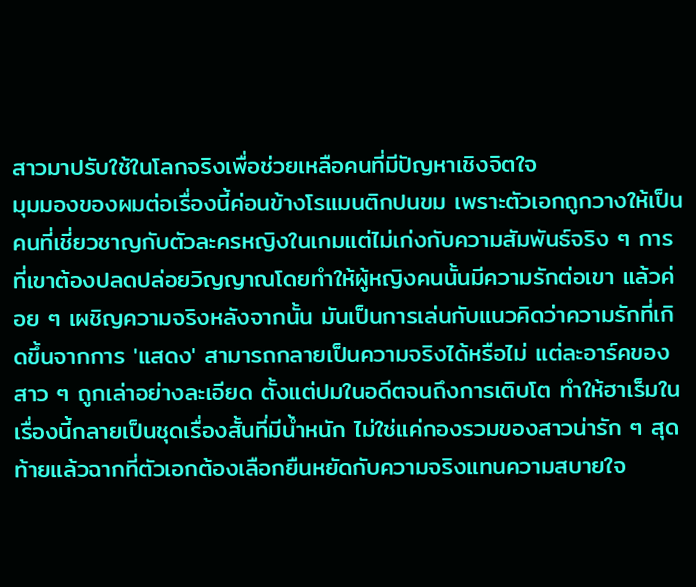สาวมาปรับใช้ในโลกจริงเพื่อช่วยเหลือคนที่มีปัญหาเชิงจิตใจ
มุมมองของผมต่อเรื่องนี้ค่อนข้างโรแมนติกปนขม เพราะตัวเอกถูกวางให้เป็นคนที่เชี่ยวชาญกับตัวละครหญิงในเกมแต่ไม่เก่งกับความสัมพันธ์จริง ๆ การที่เขาต้องปลดปล่อยวิญญาณโดยทำให้ผู้หญิงคนนั้นมีความรักต่อเขา แล้วค่อย ๆ เผชิญความจริงหลังจากนั้น มันเป็นการเล่นกับแนวคิดว่าความรักที่เกิดขึ้นจากการ 'แสดง' สามารถกลายเป็นความจริงได้หรือไม่ แต่ละอาร์คของสาว ๆ ถูกเล่าอย่างละเอียด ตั้งแต่ปมในอดีตจนถึงการเติบโต ทำให้ฮาเร็มในเรื่องนี้กลายเป็นชุดเรื่องสั้นที่มีน้ำหนัก ไม่ใช่แค่กองรวมของสาวน่ารัก ๆ สุดท้ายแล้วฉากที่ตัวเอกต้องเลือกยืนหยัดกับความจริงแทนความสบายใจ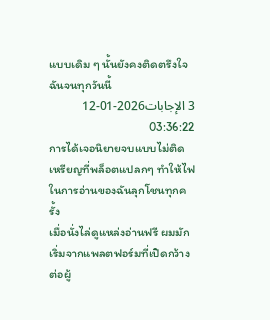แบบเดิม ๆ นั้นยังคงติดตรึงใจฉันจนทุกวันนี้
3 الإجابات2026-01-12 03:36:22
การได้เจอนิยายจบแบบไม่ติดเหรียญที่พล็อตแปลกๆ ทำให้ไฟในการอ่านของฉันลุกโชนทุกครั้ง
เมื่อนั่งไล่ดูแหล่งอ่านฟรี ผมมักเริ่มจากแพลตฟอร์มที่เปิดกว้างต่อผู้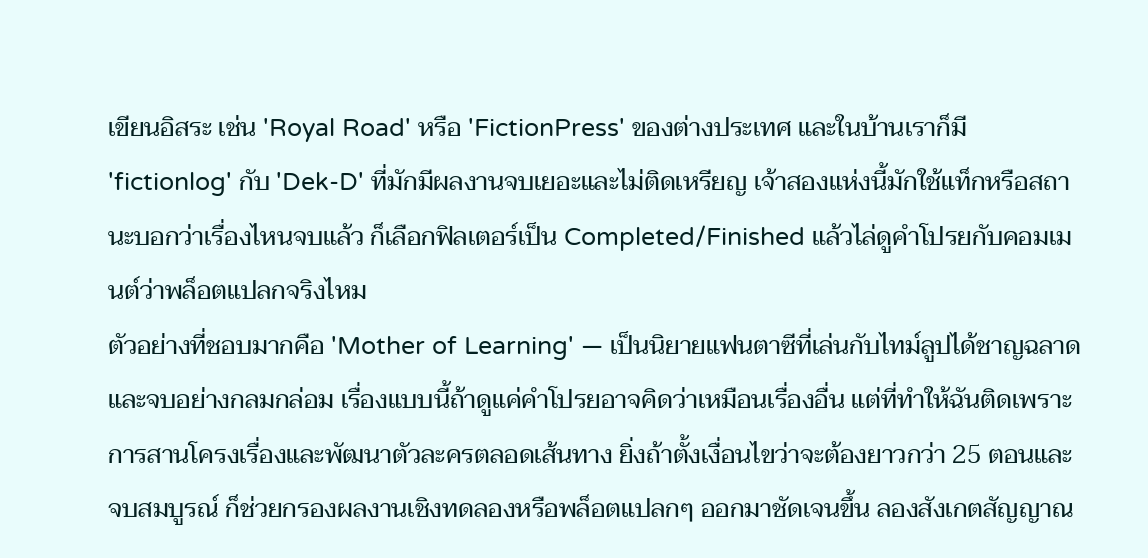เขียนอิสระ เช่น 'Royal Road' หรือ 'FictionPress' ของต่างประเทศ และในบ้านเราก็มี 'fictionlog' กับ 'Dek-D' ที่มักมีผลงานจบเยอะและไม่ติดเหรียญ เจ้าสองแห่งนี้มักใช้แท็กหรือสถานะบอกว่าเรื่องไหนจบแล้ว ก็เลือกฟิลเตอร์เป็น Completed/Finished แล้วไล่ดูคำโปรยกับคอมเมนต์ว่าพล็อตแปลกจริงไหม
ตัวอย่างที่ชอบมากคือ 'Mother of Learning' — เป็นนิยายแฟนตาซีที่เล่นกับไทม์ลูปได้ชาญฉลาดและจบอย่างกลมกล่อม เรื่องแบบนี้ถ้าดูแค่คำโปรยอาจคิดว่าเหมือนเรื่องอื่น แต่ที่ทำให้ฉันติดเพราะการสานโครงเรื่องและพัฒนาตัวละครตลอดเส้นทาง ยิ่งถ้าตั้งเงื่อนไขว่าจะต้องยาวกว่า 25 ตอนและจบสมบูรณ์ ก็ช่วยกรองผลงานเชิงทดลองหรือพล็อตแปลกๆ ออกมาชัดเจนขึ้น ลองสังเกตสัญญาณ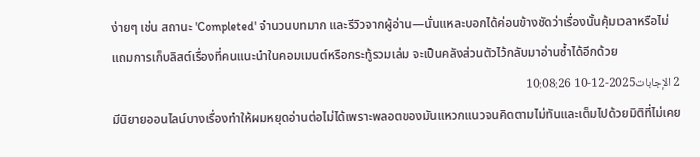ง่ายๆ เช่น สถานะ 'Completed' จำนวนบทมาก และรีวิวจากผู้อ่าน—นั่นแหละบอกได้ค่อนข้างชัดว่าเรื่องนั้นคุ้มเวลาหรือไม่ แถมการเก็บลิสต์เรื่องที่คนแนะนำในคอมเมนต์หรือกระทู้รวมเล่ม จะเป็นคลังส่วนตัวไว้กลับมาอ่านซ้ำได้อีกด้วย
2 الإجابات2025-12-10 10:08:26
มีนิยายออนไลน์บางเรื่องทำให้ผมหยุดอ่านต่อไม่ได้เพราะพลอตของมันแหวกแนวจนคิดตามไม่ทันและเต็มไปด้วยมิติที่ไม่เคย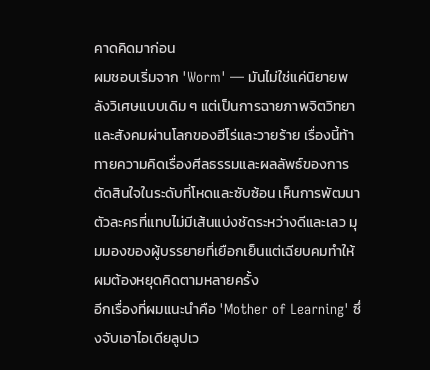คาดคิดมาก่อน
ผมชอบเริ่มจาก 'Worm' — มันไม่ใช่แค่นิยายพลังวิเศษแบบเดิม ๆ แต่เป็นการฉายภาพจิตวิทยาและสังคมผ่านโลกของฮีโร่และวายร้าย เรื่องนี้ท้าทายความคิดเรื่องศีลธรรมและผลลัพธ์ของการตัดสินใจในระดับที่โหดและซับซ้อน เห็นการพัฒนาตัวละครที่แทบไม่มีเส้นแบ่งชัดระหว่างดีและเลว มุมมองของผู้บรรยายที่เยือกเย็นแต่เฉียบคมทำให้ผมต้องหยุดคิดตามหลายครั้ง
อีกเรื่องที่ผมแนะนำคือ 'Mother of Learning' ซึ่งจับเอาไอเดียลูปเว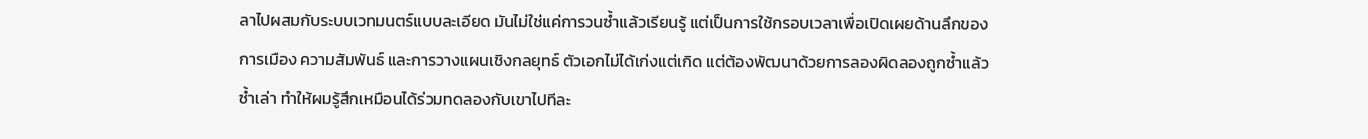ลาไปผสมกับระบบเวทมนตร์แบบละเอียด มันไม่ใช่แค่การวนซ้ำแล้วเรียนรู้ แต่เป็นการใช้กรอบเวลาเพื่อเปิดเผยด้านลึกของการเมือง ความสัมพันธ์ และการวางแผนเชิงกลยุทธ์ ตัวเอกไม่ได้เก่งแต่เกิด แต่ต้องพัฒนาด้วยการลองผิดลองถูกซ้ำแล้วซ้ำเล่า ทำให้ผมรู้สึกเหมือนได้ร่วมทดลองกับเขาไปทีละ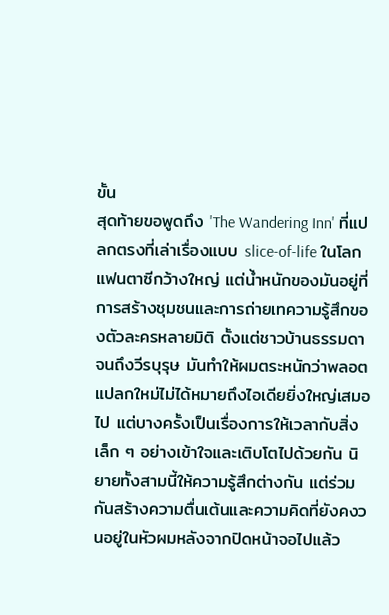ขั้น
สุดท้ายขอพูดถึง 'The Wandering Inn' ที่แปลกตรงที่เล่าเรื่องแบบ slice-of-life ในโลกแฟนตาซีกว้างใหญ่ แต่น้ำหนักของมันอยู่ที่การสร้างชุมชนและการถ่ายเทความรู้สึกของตัวละครหลายมิติ ตั้งแต่ชาวบ้านธรรมดาจนถึงวีรบุรุษ มันทำให้ผมตระหนักว่าพลอตแปลกใหม่ไม่ได้หมายถึงไอเดียยิ่งใหญ่เสมอไป แต่บางครั้งเป็นเรื่องการให้เวลากับสิ่งเล็ก ๆ อย่างเข้าใจและเติบโตไปด้วยกัน นิยายทั้งสามนี้ให้ความรู้สึกต่างกัน แต่ร่วมกันสร้างความตื่นเต้นและความคิดที่ยังคงวนอยู่ในหัวผมหลังจากปิดหน้าจอไปแล้ว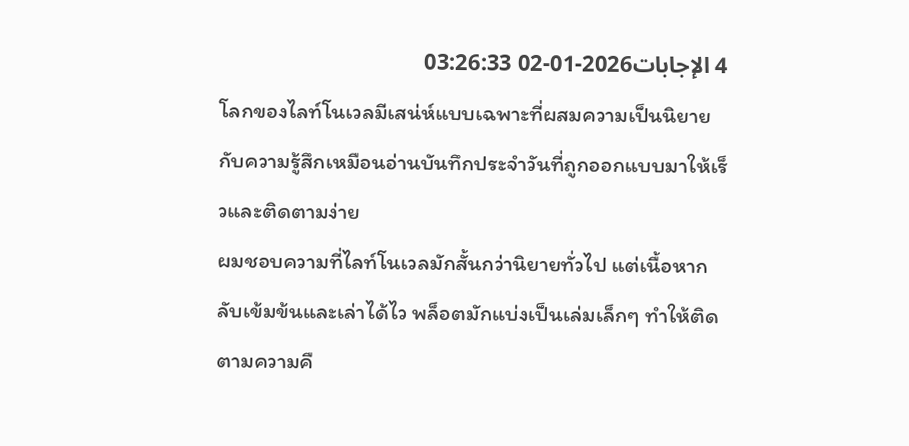4 الإجابات2026-01-02 03:26:33
โลกของไลท์โนเวลมีเสน่ห์แบบเฉพาะที่ผสมความเป็นนิยายกับความรู้สึกเหมือนอ่านบันทึกประจำวันที่ถูกออกแบบมาให้เร็วและติดตามง่าย
ผมชอบความที่ไลท์โนเวลมักสั้นกว่านิยายทั่วไป แต่เนื้อหากลับเข้มข้นและเล่าได้ไว พล็อตมักแบ่งเป็นเล่มเล็กๆ ทำให้ติดตามความคื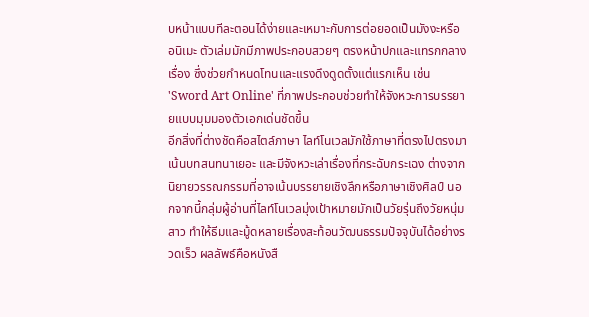บหน้าแบบทีละตอนได้ง่ายและเหมาะกับการต่อยอดเป็นมังงะหรืออนิเมะ ตัวเล่มมักมีภาพประกอบสวยๆ ตรงหน้าปกและแทรกกลางเรื่อง ซึ่งช่วยกำหนดโทนและแรงดึงดูดตั้งแต่แรกเห็น เช่น 'Sword Art Online' ที่ภาพประกอบช่วยทำให้จังหวะการบรรยายแบบมุมมองตัวเอกเด่นชัดขึ้น
อีกสิ่งที่ต่างชัดคือสไตล์ภาษา ไลท์โนเวลมักใช้ภาษาที่ตรงไปตรงมา เน้นบทสนทนาเยอะ และมีจังหวะเล่าเรื่องที่กระฉับกระเฉง ต่างจากนิยายวรรณกรรมที่อาจเน้นบรรยายเชิงลึกหรือภาษาเชิงศิลป์ นอกจากนี้กลุ่มผู้อ่านที่ไลท์โนเวลมุ่งเป้าหมายมักเป็นวัยรุ่นถึงวัยหนุ่มสาว ทำให้ธีมและมู้ดหลายเรื่องสะท้อนวัฒนธรรมปัจจุบันได้อย่างรวดเร็ว ผลลัพธ์คือหนังสื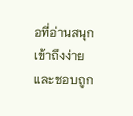อที่อ่านสนุก เข้าถึงง่าย และชอบถูก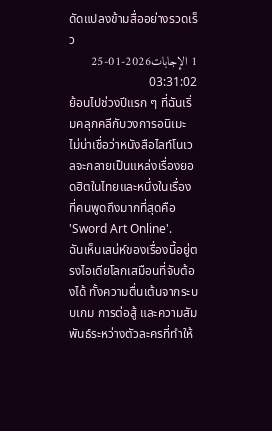ดัดแปลงข้ามสื่ออย่างรวดเร็ว
1 الإجابات2026-01-25 03:31:02
ย้อนไปช่วงปีแรก ๆ ที่ฉันเริ่มคลุกคลีกับวงการอนิเมะ ไม่น่าเชื่อว่าหนังสือไลท์โนเวลจะกลายเป็นแหล่งเรื่องยอดฮิตในไทยและหนึ่งในเรื่องที่คนพูดถึงมากที่สุดคือ 'Sword Art Online'.
ฉันเห็นเสน่ห์ของเรื่องนี้อยู่ตรงไอเดียโลกเสมือนที่จับต้องได้ ทั้งความตื่นเต้นจากระบบเกม การต่อสู้ และความสัมพันธ์ระหว่างตัวละครที่ทำให้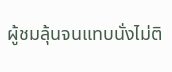ผู้ชมลุ้นจนแทบนั่งไม่ติ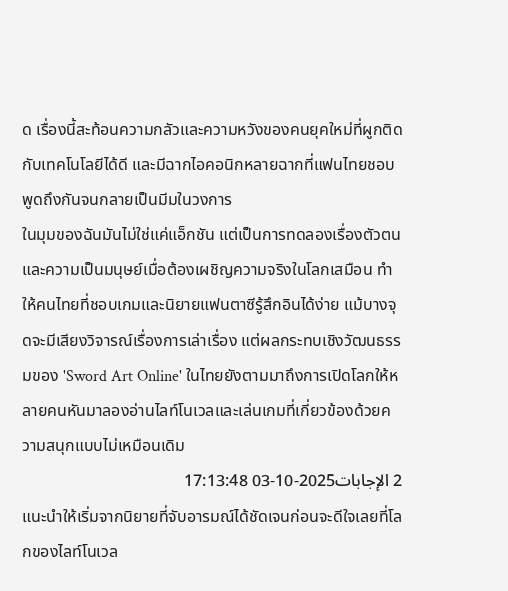ด เรื่องนี้สะท้อนความกลัวและความหวังของคนยุคใหม่ที่ผูกติดกับเทคโนโลยีได้ดี และมีฉากไอคอนิกหลายฉากที่แฟนไทยชอบพูดถึงกันจนกลายเป็นมีมในวงการ
ในมุมของฉันมันไม่ใช่แค่แอ็กชัน แต่เป็นการทดลองเรื่องตัวตนและความเป็นมนุษย์เมื่อต้องเผชิญความจริงในโลกเสมือน ทำให้คนไทยที่ชอบเกมและนิยายแฟนตาซีรู้สึกอินได้ง่าย แม้บางจุดจะมีเสียงวิจารณ์เรื่องการเล่าเรื่อง แต่ผลกระทบเชิงวัฒนธรรมของ 'Sword Art Online' ในไทยยังตามมาถึงการเปิดโลกให้หลายคนหันมาลองอ่านไลท์โนเวลและเล่นเกมที่เกี่ยวข้องด้วยความสนุกแบบไม่เหมือนเดิม
2 الإجابات2025-10-03 17:13:48
แนะนำให้เริ่มจากนิยายที่จับอารมณ์ได้ชัดเจนก่อนจะดีใจเลยที่โลกของไลท์โนเวล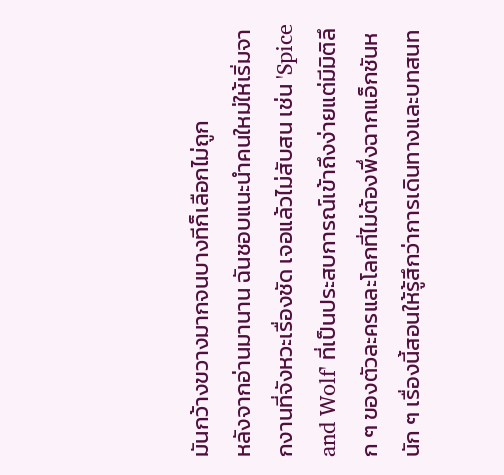มันกว้างขวางมากจนบางทีก็เลือกไม่ถูก
หลังจากอ่านมานาน ฉันชอบแนะนำคนใหม่ให้เริ่มจากงานที่จังหวะเรื่องชัด เจอแล้วไม่สับสน เช่น 'Spice and Wolf' ที่เป็นประสบการณ์เข้าถึงง่ายแต่มีมิติลึก ๆ ของตัวละครและโลกที่ไม่ต้องพึ่งฉากแอ็กชันหนัก ๆ เรื่องนี้สอนให้รู้สึกว่าการเดินทางและบทสนท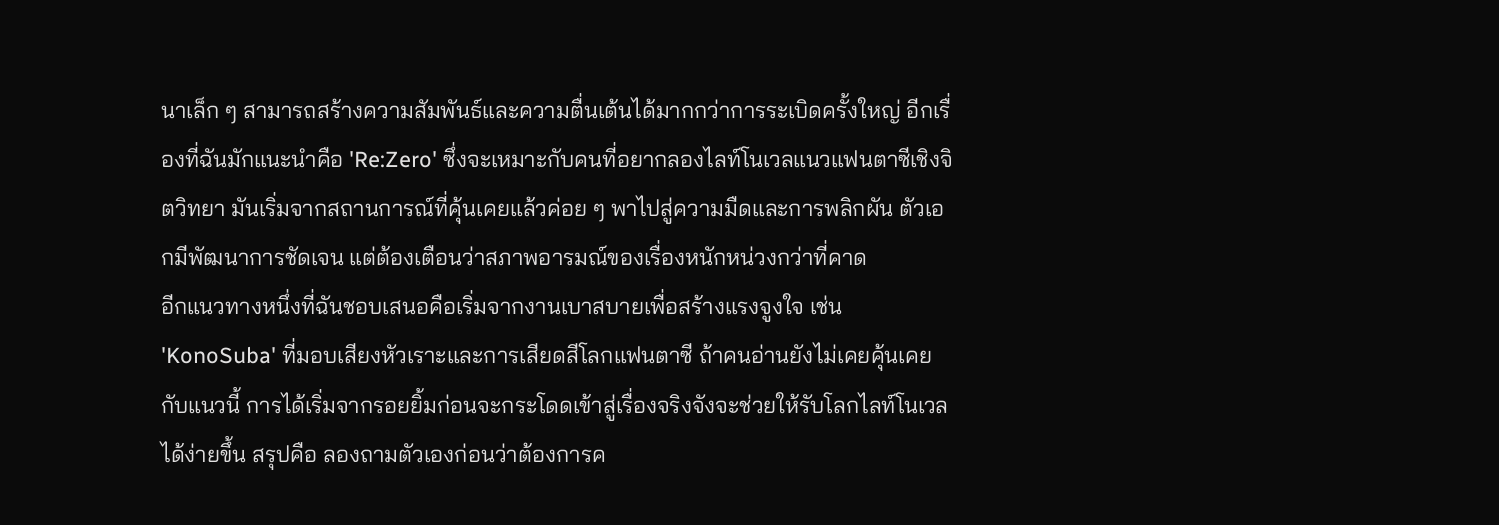นาเล็ก ๆ สามารถสร้างความสัมพันธ์และความตื่นเต้นได้มากกว่าการระเบิดครั้งใหญ่ อีกเรื่องที่ฉันมักแนะนำคือ 'Re:Zero' ซึ่งจะเหมาะกับคนที่อยากลองไลท์โนเวลแนวแฟนตาซีเชิงจิตวิทยา มันเริ่มจากสถานการณ์ที่คุ้นเคยแล้วค่อย ๆ พาไปสู่ความมืดและการพลิกผัน ตัวเอกมีพัฒนาการชัดเจน แต่ต้องเตือนว่าสภาพอารมณ์ของเรื่องหนักหน่วงกว่าที่คาด
อีกแนวทางหนึ่งที่ฉันชอบเสนอคือเริ่มจากงานเบาสบายเพื่อสร้างแรงจูงใจ เช่น 'KonoSuba' ที่มอบเสียงหัวเราะและการเสียดสีโลกแฟนตาซี ถ้าคนอ่านยังไม่เคยคุ้นเคยกับแนวนี้ การได้เริ่มจากรอยยิ้มก่อนจะกระโดดเข้าสู่เรื่องจริงจังจะช่วยให้รับโลกไลท์โนเวลได้ง่ายขึ้น สรุปคือ ลองถามตัวเองก่อนว่าต้องการค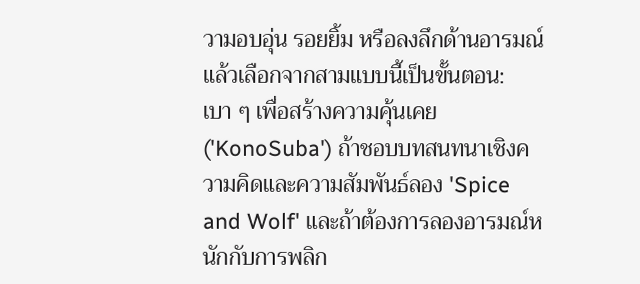วามอบอุ่น รอยยิ้ม หรือลงลึกด้านอารมณ์ แล้วเลือกจากสามแบบนี้เป็นขั้นตอน: เบา ๆ เพื่อสร้างความคุ้นเคย ('KonoSuba') ถ้าชอบบทสนทนาเชิงความคิดและความสัมพันธ์ลอง 'Spice and Wolf' และถ้าต้องการลองอารมณ์หนักกับการพลิก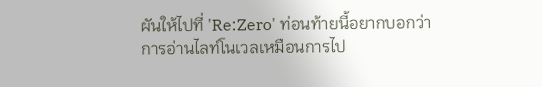ผันให้ไปที่ 'Re:Zero' ท่อนท้ายนี้อยากบอกว่าการอ่านไลท์โนเวลเหมือนการไป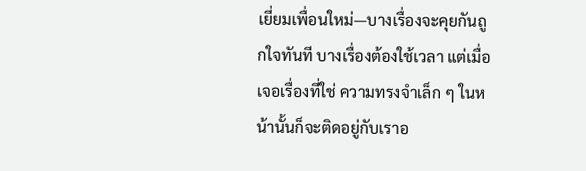เยี่ยมเพื่อนใหม่—บางเรื่องจะคุยกันถูกใจทันที บางเรื่องต้องใช้เวลา แต่เมื่อเจอเรื่องที่ใช่ ความทรงจำเล็ก ๆ ในหน้านั้นก็จะติดอยู่กับเราอ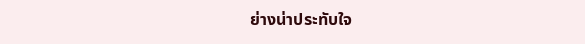ย่างน่าประทับใจ